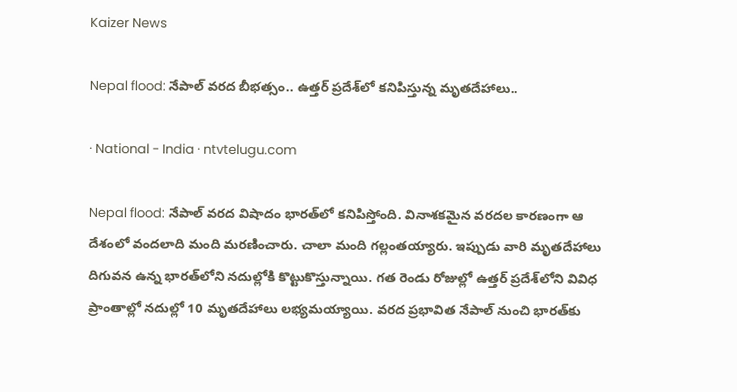Kaizer News

Nepal flood: నేపాల్ వరద బీభత్సం.. ఉత్తర్ ప్రదేశ్‌లో కనిపిస్తున్న మృతదేహాలు..

· National - India · ntvtelugu.com

Nepal flood: నేపాల్ వరద విషాదం భారత్‌లో కనిపిస్తోంది. వినాశకమైన వరదల కారణంగా ఆ దేశంలో వందలాది మంది మరణించారు. చాలా మంది గల్లంతయ్యారు. ఇప్పుడు వారి మృతదేహాలు దిగువన ఉన్న భారత్‌లోని నదుల్లోకి కొట్టుకొస్తున్నాయి. గత రెండు రోజుల్లో ఉత్తర్ ప్రదేశ్‌లోని వివిధ ప్రాంతాల్లో నదుల్లో 10 మృతదేహాలు లభ్యమయ్యాయి. వరద ప్రభావిత నేపాల్ నుంచి భారత్‌కు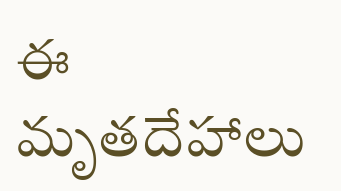ఈ మృతదేహాలు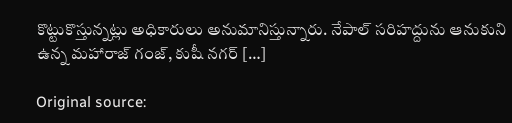కొట్టుకొస్తున్నట్లు అధికారులు అనుమానిస్తున్నారు. నేపాల్ సరిహద్దును ఆనుకుని ఉన్న మహారాజ్ గంజ్, కుషీ నగర్ […]

Original source: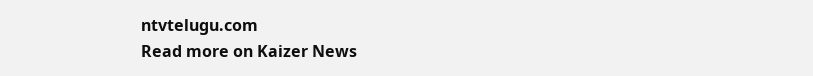ntvtelugu.com
Read more on Kaizer News